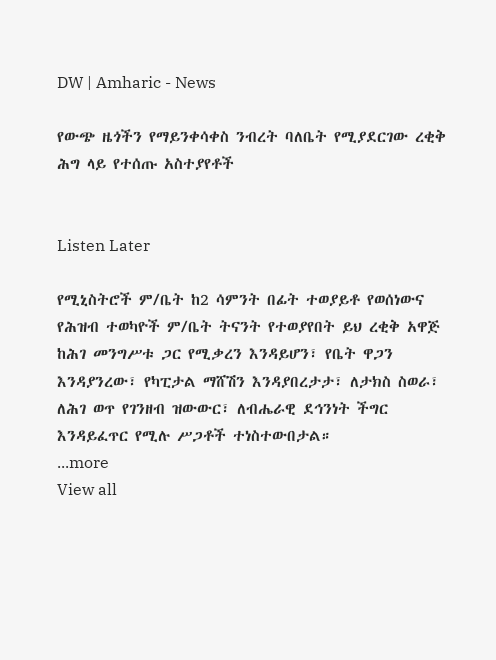DW | Amharic - News

የውጭ ዜጎችን የማይንቀሳቀስ ንብረት ባለቤት የሚያደርገው ረቂቅ ሕግ ላይ የተሰጡ አስተያየቶች


Listen Later

የሚኒስትሮች ም/ቤት ከ2 ሳምንት በፊት ተወያይቶ የወሰነውና የሕዝብ ተወካዮች ም/ቤት ትናንት የተወያየበት ይህ ረቂቅ አዋጅ ከሕገ መንግሥቱ ጋር የሚቃረን እንዳይሆን፣ የቤት ዋጋን እንዳያንረው፣ የካፒታል ማሸሽን እንዳያበረታታ፣ ለታክስ ስወራ፣ ለሕገ ወጥ የገንዘብ ዝውውር፣ ለብሔራዊ ደኅንነት ችግር እንዳይፈጥር የሚሉ ሥጋቶች ተነስተውበታል።
...more
View all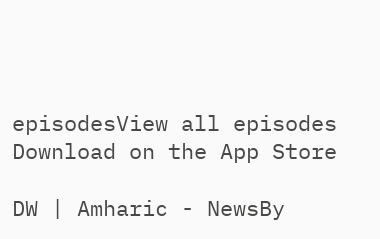episodesView all episodes
Download on the App Store

DW | Amharic - NewsBy